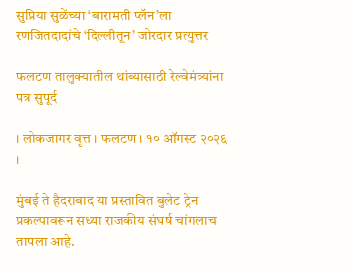सुप्रिया सुळेंच्या ‘बारामती प्लॅन’ला रणजितदादांचे ‘दिल्लीतून’ जोरदार प्रत्युत्तर

फलटण तालुक्यातील थांब्यासाठी रेल्वेमंत्र्यांना पत्र सुपूर्द

। लोकजागर वृत्त । फलटण । १० ऑगस्ट २०२६ ।

मुंबई ते हैदराबाद या प्रस्तावित बुलेट ट्रेन प्रकल्पावरून सध्या राजकीय संघर्ष चांगलाच तापला आहे.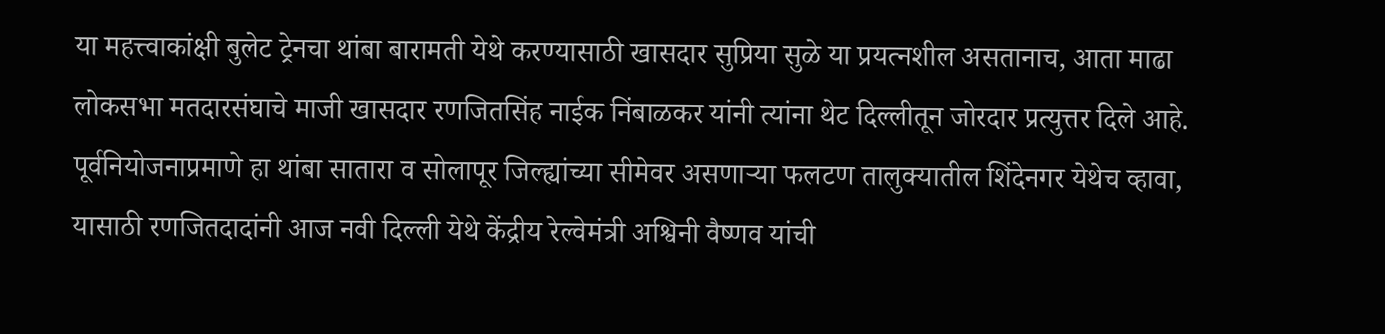या महत्त्वाकांक्षी बुलेट ट्रेनचा थांबा बारामती येथे करण्यासाठी खासदार सुप्रिया सुळे या प्रयत्नशील असतानाच, आता माढा लोकसभा मतदारसंघाचे माजी खासदार रणजितसिंह नाईक निंबाळकर यांनी त्यांना थेट दिल्लीतून जोरदार प्रत्युत्तर दिले आहे. पूर्वनियोजनाप्रमाणे हा थांबा सातारा व सोलापूर जिल्ह्यांच्या सीमेवर असणाऱ्या फलटण तालुक्यातील शिंदेनगर येथेच व्हावा, यासाठी रणजितदादांनी आज नवी दिल्ली येथे केंद्रीय रेल्वेमंत्री अश्विनी वैष्णव यांची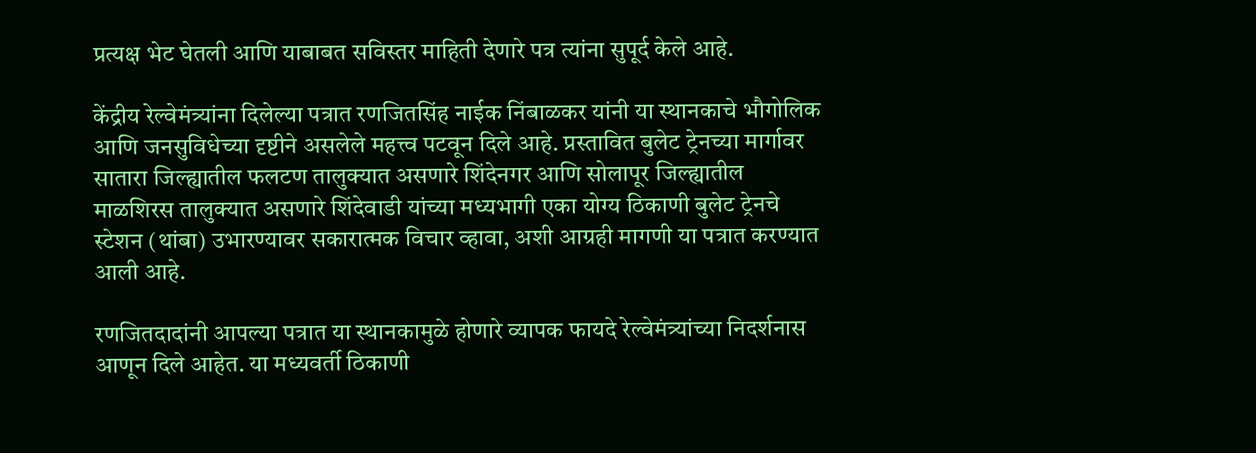प्रत्यक्ष भेट घेतली आणि याबाबत सविस्तर माहिती देणारे पत्र त्यांना सुपूर्द केले आहे.

केंद्रीय रेल्वेमंत्र्यांना दिलेल्या पत्रात रणजितसिंह नाईक निंबाळकर यांनी या स्थानकाचे भौगोलिक आणि जनसुविधेच्या दृष्टीने असलेले महत्त्व पटवून दिले आहे. प्रस्तावित बुलेट ट्रेनच्या मार्गावर सातारा जिल्ह्यातील फलटण तालुक्यात असणारे शिंदेनगर आणि सोलापूर जिल्ह्यातील माळशिरस तालुक्यात असणारे शिंदेवाडी यांच्या मध्यभागी एका योग्य ठिकाणी बुलेट ट्रेनचे स्टेशन (थांबा) उभारण्यावर सकारात्मक विचार व्हावा, अशी आग्रही मागणी या पत्रात करण्यात आली आहे.

रणजितदादांनी आपल्या पत्रात या स्थानकामुळे होणारे व्यापक फायदे रेल्वेमंत्र्यांच्या निदर्शनास आणून दिले आहेत. या मध्यवर्ती ठिकाणी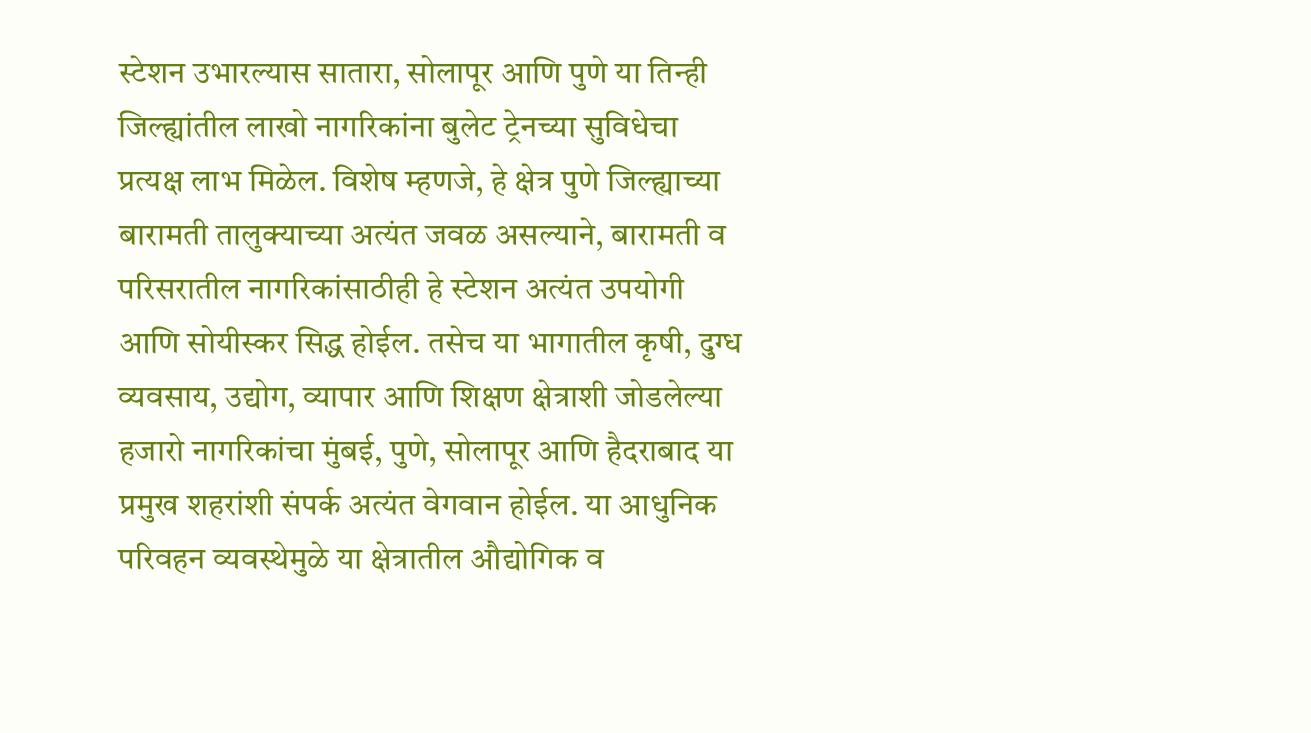स्टेशन उभारल्यास सातारा, सोलापूर आणि पुणे या तिन्ही जिल्ह्यांतील लाखो नागरिकांना बुलेट ट्रेनच्या सुविधेचा प्रत्यक्ष लाभ मिळेल. विशेष म्हणजे, हे क्षेत्र पुणे जिल्ह्याच्या बारामती तालुक्याच्या अत्यंत जवळ असल्याने, बारामती व परिसरातील नागरिकांसाठीही हे स्टेशन अत्यंत उपयोगी आणि सोयीस्कर सिद्ध होईल. तसेच या भागातील कृषी, दुग्ध व्यवसाय, उद्योग, व्यापार आणि शिक्षण क्षेत्राशी जोडलेल्या हजारो नागरिकांचा मुंबई, पुणे, सोलापूर आणि हैदराबाद या प्रमुख शहरांशी संपर्क अत्यंत वेगवान होईल. या आधुनिक परिवहन व्यवस्थेमुळे या क्षेत्रातील औद्योगिक व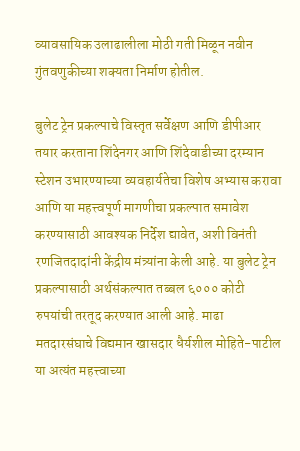व्यावसायिक उलाढालीला मोठी गती मिळून नवीन गुंतवणुकीच्या शक्यता निर्माण होतील.

बुलेट ट्रेन प्रकल्पाचे विस्तृत सर्वेक्षण आणि डीपीआर तयार करताना शिंदेनगर आणि शिंदेवाडीच्या दरम्यान स्टेशन उभारण्याच्या व्यवहार्यतेचा विशेष अभ्यास करावा आणि या महत्त्वपूर्ण मागणीचा प्रकल्पात समावेश करण्यासाठी आवश्यक निर्देश द्यावेत, अशी विनंती रणजितदादांनी केंद्रीय मंत्र्यांना केली आहे. या बुलेट ट्रेन प्रकल्पासाठी अर्थसंकल्पात तब्बल ६००० कोटी रुपयांची तरतूद करण्यात आली आहे. माढा मतदारसंघाचे विद्यमान खासदार धैर्यशील मोहिते-पाटील या अत्यंत महत्त्वाच्या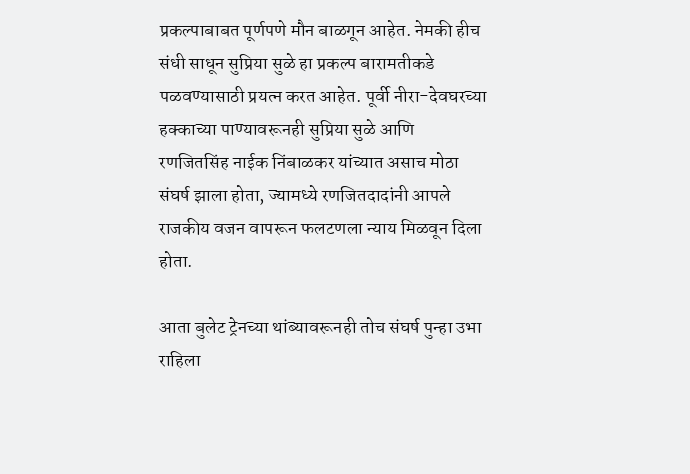प्रकल्पाबाबत पूर्णपणे मौन बाळगून आहेत. नेमकी हीच संधी साधून सुप्रिया सुळे हा प्रकल्प बारामतीकडे पळवण्यासाठी प्रयत्न करत आहेत. पूर्वी नीरा-देवघरच्या हक्काच्या पाण्यावरूनही सुप्रिया सुळे आणि रणजितसिंह नाईक निंबाळकर यांच्यात असाच मोठा संघर्ष झाला होता, ज्यामध्ये रणजितदादांनी आपले राजकीय वजन वापरून फलटणला न्याय मिळवून दिला होता.

आता बुलेट ट्रेनच्या थांब्यावरूनही तोच संघर्ष पुन्हा उभा राहिला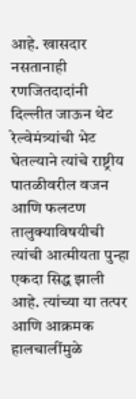आहे. खासदार नसतानाही रणजितदादांनी दिल्लीत जाऊन थेट रेल्वेमंत्र्यांची भेट घेतल्याने त्यांचे राष्ट्रीय पातळीवरील वजन आणि फलटण तालुक्याविषयीची त्यांची आत्मीयता पुन्हा एकदा सिद्ध झाली आहे. त्यांच्या या तत्पर आणि आक्रमक हालचालींमुळे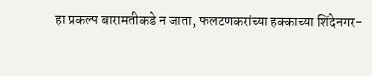हा प्रकल्प बारामतीकडे न जाता, फलटणकरांच्या हक्काच्या शिंदेनगर-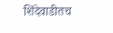शिंदेवाडीतच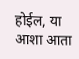होईल, या आशा आता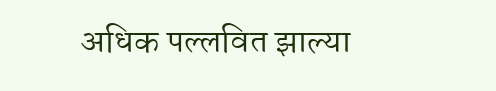अधिक पल्लवित झाल्या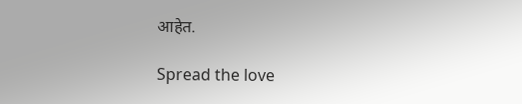आहेत.

Spread the love